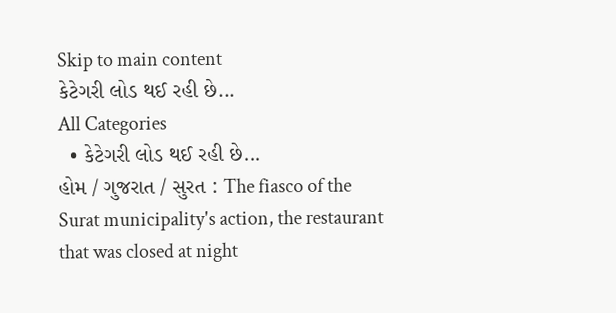Skip to main content
કેટેગરી લોડ થઈ રહી છે...
All Categories
  • કેટેગરી લોડ થઈ રહી છે...
હોમ / ગુજરાત / સુરત : The fiasco of the Surat municipality's action, the restaurant that was closed at night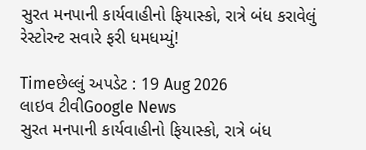સુરત મનપાની કાર્યવાહીનો ફિયાસ્કો, રાત્રે બંધ કરાવેલું રેસ્ટોરન્ટ સવારે ફરી ધમધમ્યું!

Timeછેલ્લું અપડેટ : 19 Aug 2026
લાઇવ ટીવીGoogle News
સુરત મનપાની કાર્યવાહીનો ફિયાસ્કો, રાત્રે બંધ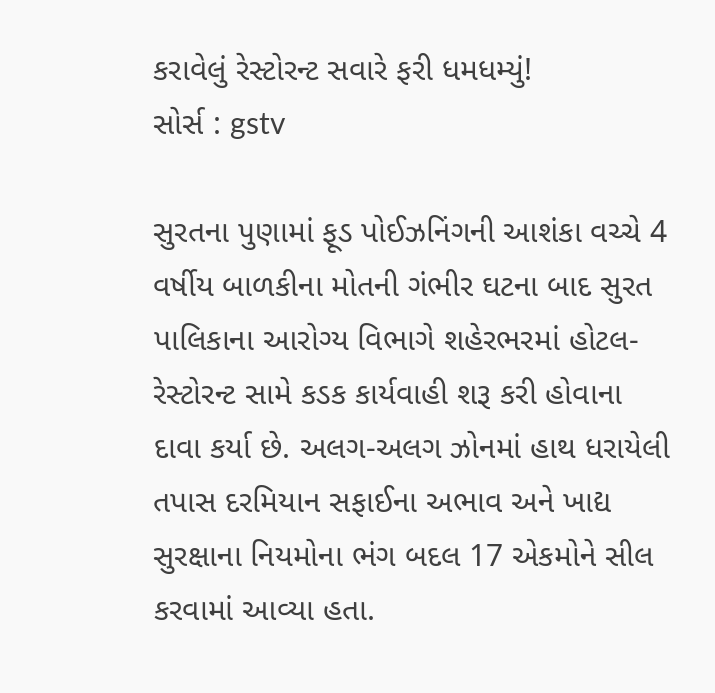કરાવેલું રેસ્ટોરન્ટ સવારે ફરી ધમધમ્યું!
સોર્સ : gstv

સુરતના પુણામાં ફૂડ પોઈઝનિંગની આશંકા વચ્ચે 4 વર્ષીય બાળકીના મોતની ગંભીર ઘટના બાદ સુરત પાલિકાના આરોગ્ય વિભાગે શહેરભરમાં હોટલ-રેસ્ટોરન્ટ સામે કડક કાર્યવાહી શરૂ કરી હોવાના દાવા કર્યા છે. અલગ-અલગ ઝોનમાં હાથ ધરાયેલી તપાસ દરમિયાન સફાઈના અભાવ અને ખાદ્ય સુરક્ષાના નિયમોના ભંગ બદલ 17 એકમોને સીલ કરવામાં આવ્યા હતા.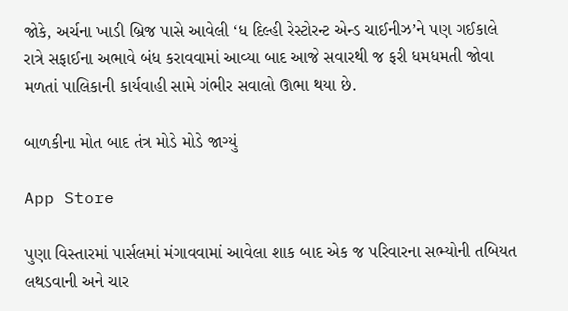જોકે, અર્ચના ખાડી બ્રિજ પાસે આવેલી ‘ધ દિલ્હી રેસ્ટોરન્ટ એન્ડ ચાઈનીઝ’ને પણ ગઈકાલે રાત્રે સફાઈના અભાવે બંધ કરાવવામાં આવ્યા બાદ આજે સવારથી જ ફરી ધમધમતી જોવા મળતાં પાલિકાની કાર્યવાહી સામે ગંભીર સવાલો ઊભા થયા છે.

બાળકીના મોત બાદ તંત્ર મોડે મોડે જાગ્યું

App Store

પુણા વિસ્તારમાં પાર્સલમાં મંગાવવામાં આવેલા શાક બાદ એક જ પરિવારના સભ્યોની તબિયત લથડવાની અને ચાર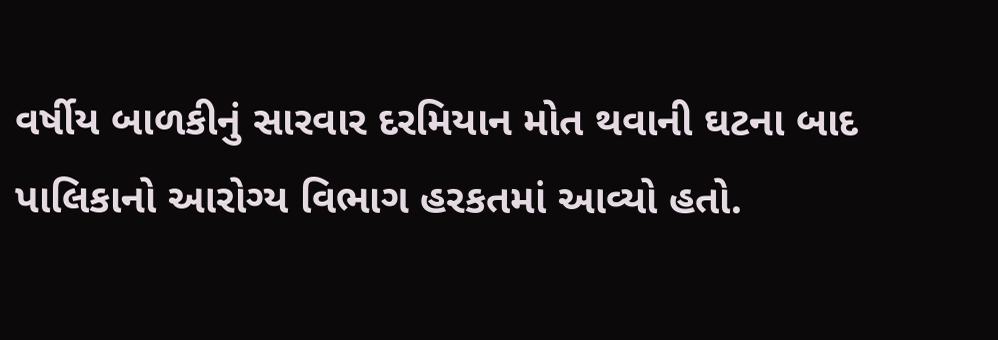વર્ષીય બાળકીનું સારવાર દરમિયાન મોત થવાની ઘટના બાદ પાલિકાનો આરોગ્ય વિભાગ હરકતમાં આવ્યો હતો.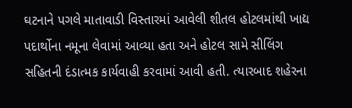ઘટનાને પગલે માતાવાડી વિસ્તારમાં આવેલી શીતલ હોટલમાંથી ખાદ્ય પદાર્થોના નમૂના લેવામાં આવ્યા હતા અને હોટલ સામે સીલિંગ સહિતની દંડાત્મક કાર્યવાહી કરવામાં આવી હતી. ત્યારબાદ શહેરના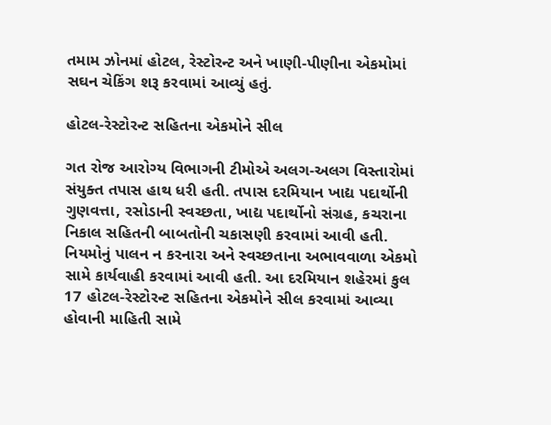તમામ ઝોનમાં હોટલ, રેસ્ટોરન્ટ અને ખાણી-પીણીના એકમોમાં સઘન ચેકિંગ શરૂ કરવામાં આવ્યું હતું.

હોટલ-રેસ્ટોરન્ટ સહિતના એકમોને સીલ

ગત રોજ આરોગ્ય વિભાગની ટીમોએ અલગ-અલગ વિસ્તારોમાં સંયુક્ત તપાસ હાથ ધરી હતી. તપાસ દરમિયાન ખાદ્ય પદાર્થોની ગુણવત્તા, રસોડાની સ્વચ્છતા, ખાદ્ય પદાર્થોનો સંગ્રહ, કચરાના નિકાલ સહિતની બાબતોની ચકાસણી કરવામાં આવી હતી. નિયમોનું પાલન ન કરનારા અને સ્વચ્છતાના અભાવવાળા એકમો સામે કાર્યવાહી કરવામાં આવી હતી. આ દરમિયાન શહેરમાં કુલ 17 હોટલ-રેસ્ટોરન્ટ સહિતના એકમોને સીલ કરવામાં આવ્યા હોવાની માહિતી સામે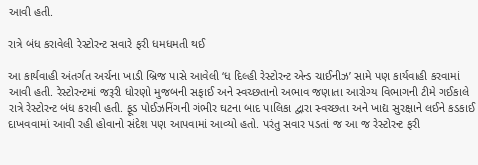આવી હતી.

રાત્રે બંધ કરાવેલી રેસ્ટોરન્ટ સવારે ફરી ધમધમતી થઈ

આ કાર્યવાહી અંતર્ગત અર્ચના ખાડી બ્રિજ પાસે આવેલી ‘ધ દિલ્હી રેસ્ટોરન્ટ એન્ડ ચાઈનીઝ’ સામે પણ કાર્યવાહી કરવામાં આવી હતી. રેસ્ટોરન્ટમાં જરૂરી ધોરણો મુજબની સફાઈ અને સ્વચ્છતાનો અભાવ જણાતા આરોગ્ય વિભાગની ટીમે ગઈકાલે રાત્રે રેસ્ટોરન્ટ બંધ કરાવી હતી. ફૂડ પોઈઝનિંગની ગંભીર ઘટના બાદ પાલિકા દ્વારા સ્વચ્છતા અને ખાદ્ય સુરક્ષાને લઈને કડકાઈ દાખવવામાં આવી રહી હોવાનો સંદેશ પણ આપવામાં આવ્યો હતો. પરંતુ સવાર પડતાં જ આ જ રેસ્ટોરન્ટ ફરી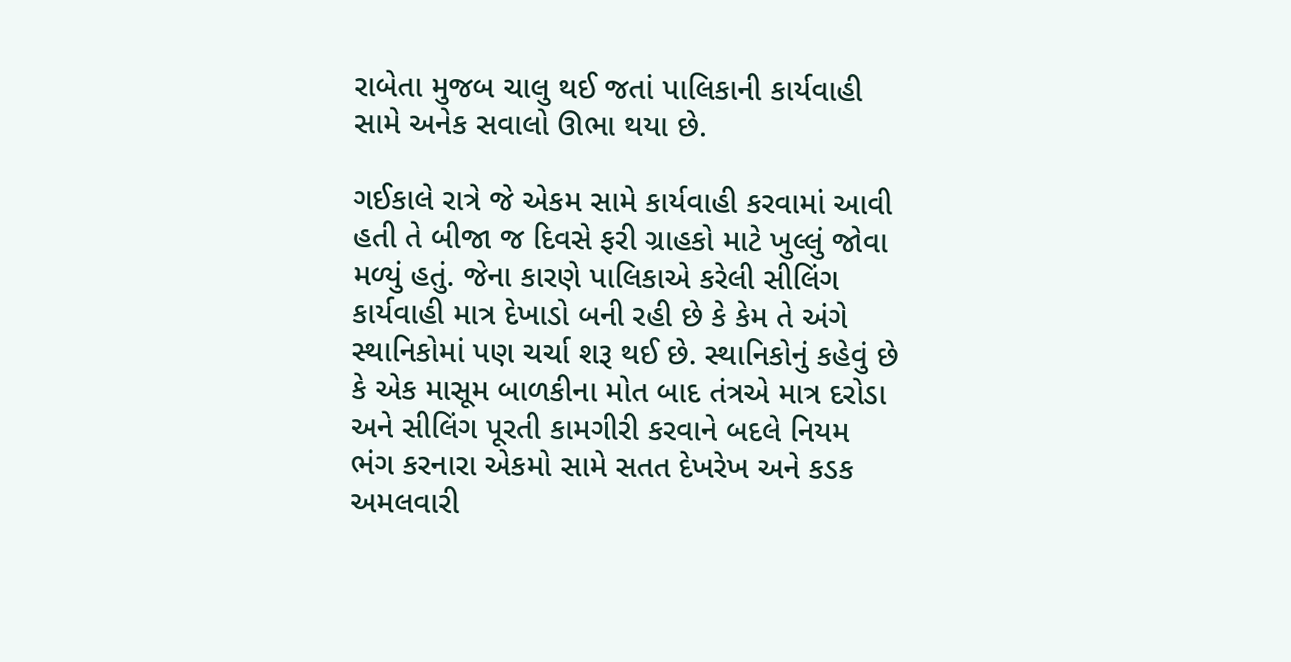રાબેતા મુજબ ચાલુ થઈ જતાં પાલિકાની કાર્યવાહી સામે અનેક સવાલો ઊભા થયા છે.

ગઈકાલે રાત્રે જે એકમ સામે કાર્યવાહી કરવામાં આવી હતી તે બીજા જ દિવસે ફરી ગ્રાહકો માટે ખુલ્લું જોવા મળ્યું હતું. જેના કારણે પાલિકાએ કરેલી સીલિંગ કાર્યવાહી માત્ર દેખાડો બની રહી છે કે કેમ તે અંગે સ્થાનિકોમાં પણ ચર્ચા શરૂ થઈ છે. સ્થાનિકોનું કહેવું છે કે એક માસૂમ બાળકીના મોત બાદ તંત્રએ માત્ર દરોડા અને સીલિંગ પૂરતી કામગીરી કરવાને બદલે નિયમ ભંગ કરનારા એકમો સામે સતત દેખરેખ અને કડક અમલવારી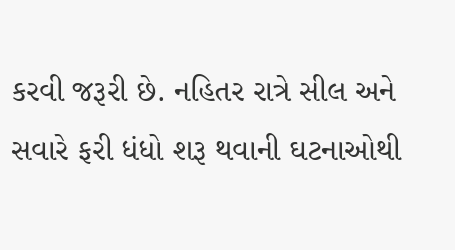કરવી જરૂરી છે. નહિતર રાત્રે સીલ અને સવારે ફરી ધંધો શરૂ થવાની ઘટનાઓથી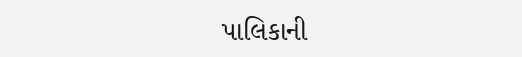પાલિકાની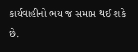કાર્યવાહીનો ભય જ સમાપ્ત થઈ શકે છે.